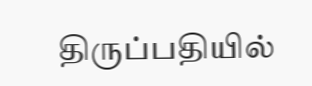திருப்பதியில்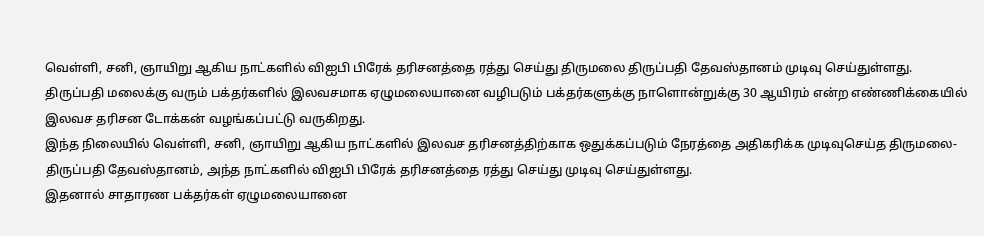வெள்ளி, சனி, ஞாயிறு ஆகிய நாட்களில் விஐபி பிரேக் தரிசனத்தை ரத்து செய்து திருமலை திருப்பதி தேவஸ்தானம் முடிவு செய்துள்ளது.
திருப்பதி மலைக்கு வரும் பக்தர்களில் இலவசமாக ஏழுமலையானை வழிபடும் பக்தர்களுக்கு நாளொன்றுக்கு 30 ஆயிரம் என்ற எண்ணிக்கையில் இலவச தரிசன டோக்கன் வழங்கப்பட்டு வருகிறது.
இந்த நிலையில் வெள்ளி, சனி, ஞாயிறு ஆகிய நாட்களில் இலவச தரிசனத்திற்காக ஒதுக்கப்படும் நேரத்தை அதிகரிக்க முடிவுசெய்த திருமலை-திருப்பதி தேவஸ்தானம், அந்த நாட்களில் விஐபி பிரேக் தரிசனத்தை ரத்து செய்து முடிவு செய்துள்ளது.
இதனால் சாதாரண பக்தர்கள் ஏழுமலையானை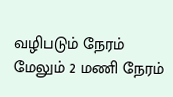வழிபடும் நேரம் மேலும் 2 மணி நேரம்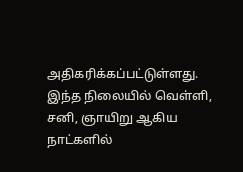அதிகரிக்கப்பட்டுள்ளது.
இந்த நிலையில் வெள்ளி, சனி, ஞாயிறு ஆகிய நாட்களில்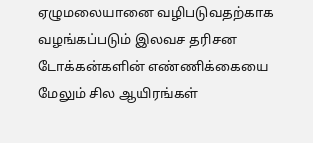ஏழுமலையானை வழிபடுவதற்காக வழங்கப்படும் இலவச தரிசன டோக்கன்களின் எண்ணிக்கையை மேலும் சில ஆயிரங்கள்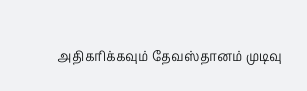அதிகரிக்கவும் தேவஸ்தானம் முடிவு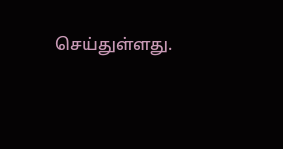செய்துள்ளது.